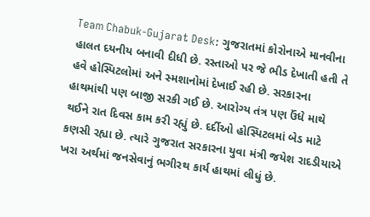Team Chabuk-Gujarat Desk: ગુજરાતમાં કોરોનાએ માનવીના હાલત દયનીય બનાવી દીધી છે. રસ્તાઓ પર જે ભીડ દેખાતી હતી તે હવે હોસ્પિટલોમાં અને સ્મશાનોમાં દેખાઈ રહી છે. સરકારના હાથમાંથી પણ બાજી સરકી ગઈ છે. આરોગ્ય તંત્ર પણ ઉંધે માથે થઈને રાત દિવસ કામ કરી રહ્યું છે. દર્દીઓ હોસ્પિટલમાં બેડ માટે કણસી રહ્યા છે. ત્યારે ગુજરાત સરકારના યુવા મંત્રી જયેશ રાદડીયાએ ખરા અર્થમાં જનસેવાનું ભગીરથ કાર્ય હાથમાં લીધું છે.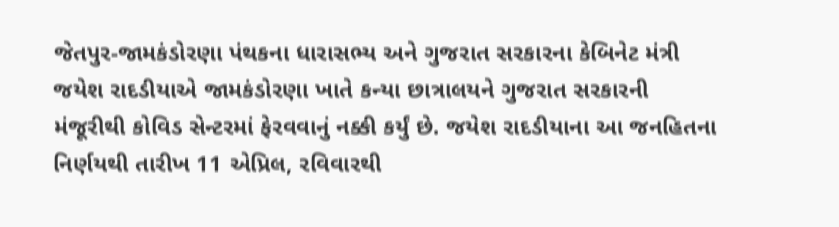જેતપુર-જામકંડોરણા પંથકના ધારાસભ્ય અને ગુજરાત સરકારના કેબિનેટ મંત્રી જયેશ રાદડીયાએ જામકંડોરણા ખાતે કન્યા છાત્રાલયને ગુજરાત સરકારની મંજૂરીથી કોવિડ સેન્ટરમાં ફેરવવાનું નક્કી કર્યું છે. જયેશ રાદડીયાના આ જનહિતના નિર્ણયથી તારીખ 11 એપ્રિલ, રવિવારથી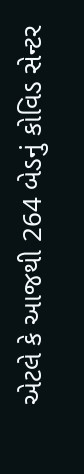એટલે કે આજથી 264 બેડનું કોવિડ સેન્ટર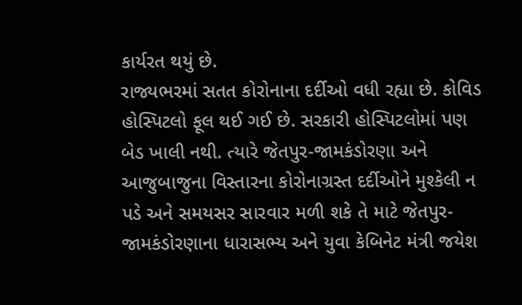કાર્યરત થયું છે.
રાજ્યભરમાં સતત કોરોનાના દર્દીઓ વધી રહ્યા છે. કોવિડ હોસ્પિટલો ફૂલ થઈ ગઈ છે. સરકારી હોસ્પિટલોમાં પણ બેડ ખાલી નથી. ત્યારે જેતપુર-જામકંડોરણા અને આજુબાજુના વિસ્તારના કોરોનાગ્રસ્ત દર્દીઓને મુશ્કેલી ન પડે અને સમયસર સારવાર મળી શકે તે માટે જેતપુર-જામકંડોરણાના ધારાસભ્ય અને યુવા કેબિનેટ મંત્રી જયેશ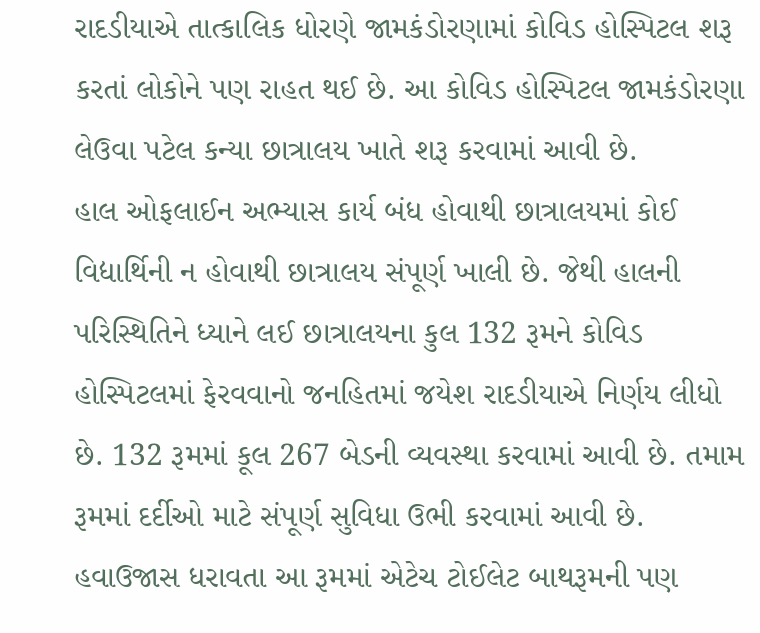રાદડીયાએ તાત્કાલિક ધોરણે જામકંડોરણામાં કોવિડ હોસ્પિટલ શરૂ કરતાં લોકોને પણ રાહત થઈ છે. આ કોવિડ હોસ્પિટલ જામકંડોરણા લેઉવા પટેલ કન્યા છાત્રાલય ખાતે શરૂ કરવામાં આવી છે.
હાલ ઓફલાઈન અભ્યાસ કાર્ય બંધ હોવાથી છાત્રાલયમાં કોઈ વિદ્યાર્થિની ન હોવાથી છાત્રાલય સંપૂર્ણ ખાલી છે. જેથી હાલની પરિસ્થિતિને ધ્યાને લઈ છાત્રાલયના કુલ 132 રૂમને કોવિડ હોસ્પિટલમાં ફેરવવાનો જનહિતમાં જયેશ રાદડીયાએ નિર્ણય લીધો છે. 132 રૂમમાં કૂલ 267 બેડની વ્યવસ્થા કરવામાં આવી છે. તમામ રૂમમાં દર્દીઓ માટે સંપૂર્ણ સુવિધા ઉભી કરવામાં આવી છે. હવાઉજાસ ધરાવતા આ રૂમમાં એટેચ ટોઈલેટ બાથરૂમની પણ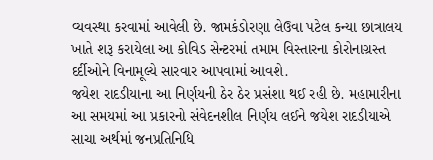વ્યવસ્થા કરવામાં આવેલી છે. જામકંડોરણા લેઉવા પટેલ કન્યા છાત્રાલય ખાતે શરૂ કરાયેલા આ કોવિડ સેન્ટરમાં તમામ વિસ્તારના કોરોનાગ્રસ્ત દર્દીઓને વિનામૂલ્યે સારવાર આપવામાં આવશે.
જયેશ રાદડીયાના આ નિર્ણયની ઠેર ઠેર પ્રસંશા થઈ રહી છે. મહામારીના આ સમયમાં આ પ્રકારનો સંવેદનશીલ નિર્ણય લઈને જયેશ રાદડીયાએ સાચા અર્થમાં જનપ્રતિનિધિ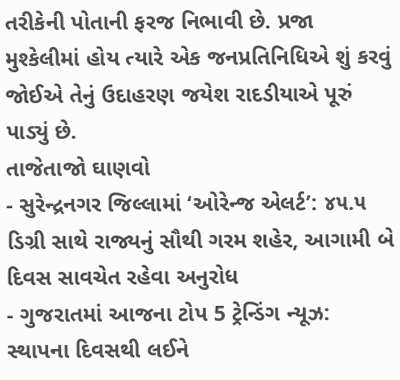તરીકેની પોતાની ફરજ નિભાવી છે. પ્રજા મુશ્કેલીમાં હોય ત્યારે એક જનપ્રતિનિધિએ શું કરવું જોઈએ તેનું ઉદાહરણ જયેશ રાદડીયાએ પૂરું પાડ્યું છે.
તાજેતાજો ઘાણવો
- સુરેન્દ્રનગર જિલ્લામાં ‘ઓરેન્જ એલર્ટ’: ૪૫.૫ ડિગ્રી સાથે રાજ્યનું સૌથી ગરમ શહેર, આગામી બે દિવસ સાવચેત રહેવા અનુરોધ
- ગુજરાતમાં આજના ટોપ 5 ટ્રેન્ડિંગ ન્યૂઝ: સ્થાપના દિવસથી લઈને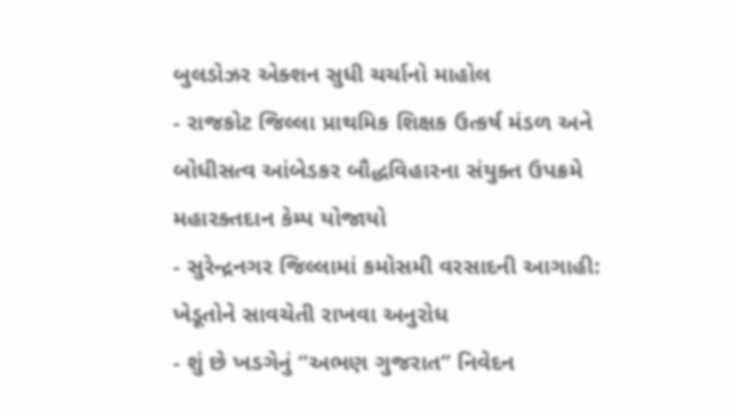બુલડોઝર એક્શન સુધી ચર્ચાનો માહોલ
- રાજકોટ જિલ્લા પ્રાથમિક શિક્ષક ઉત્કર્ષ મંડળ અને બોધીસત્વ આંબેડકર બૌદ્ધવિહારના સંયુક્ત ઉપક્રમે મહારક્તદાન કેમ્પ યોજાયો
- સુરેન્દ્રનગર જિલ્લામાં કમોસમી વરસાદની આગાહી: ખેડૂતોને સાવચેતી રાખવા અનુરોધ
- શું છે ખડગેનું “અભણ ગુજરાત” નિવેદન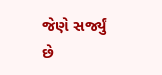જેણે સર્જ્યું છે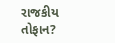રાજકીય તોફાન?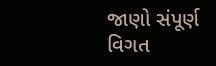જાણો સંપૂર્ણ વિગત